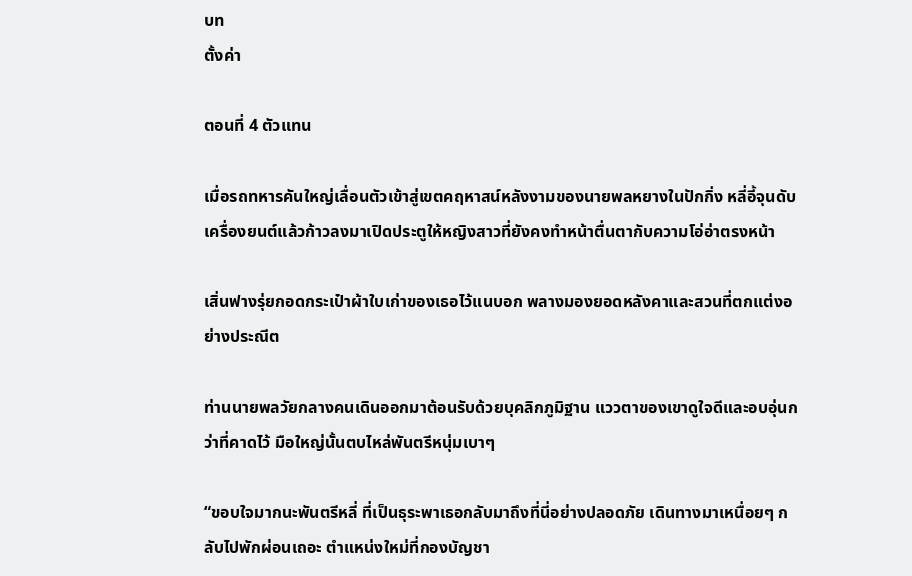บท
ตั้งค่า

ตอนที่ 4 ตัวแทน

เมื่อรถทหารคันใหญ่เลื่อนตัวเข้าสู่เขตคฤหาสน์หลังงามของนายพลหยางในปักกิ่ง หลี่อี้จุนดับเครื่องยนต์แล้วก้าวลงมาเปิดประตูให้หญิงสาวที่ยังคงทำหน้าตื่นตากับความโอ่อ่าตรงหน้า

เสิ่นฟางรุ่ยกอดกระเป๋าผ้าใบเก่าของเธอไว้แนบอก พลางมองยอดหลังคาและสวนที่ตกแต่งอย่างประณีต

ท่านนายพลวัยกลางคนเดินออกมาต้อนรับด้วยบุคลิกภูมิฐาน แววตาของเขาดูใจดีและอบอุ่นกว่าที่คาดไว้ มือใหญ่นั้นตบไหล่พันตรีหนุ่มเบาๆ

“ขอบใจมากนะพันตรีหลี่ ที่เป็นธุระพาเธอกลับมาถึงที่นี่อย่างปลอดภัย เดินทางมาเหนื่อยๆ กลับไปพักผ่อนเถอะ ตำแหน่งใหม่ที่กองบัญชา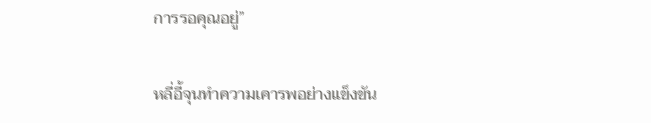การรอคุณอยู่”

หลี่อี้จุนทำความเคารพอย่างแข็งขัน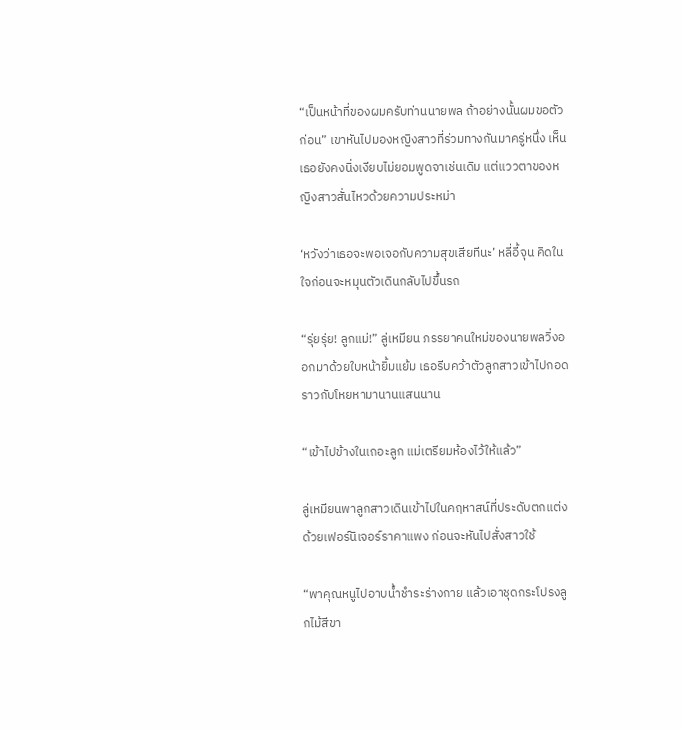“เป็นหน้าที่ของผมครับท่านนายพล ถ้าอย่างนั้นผมขอตัวก่อน” เขาหันไปมองหญิงสาวที่ร่วมทางกันมาครู่หนึ่ง เห็นเธอยังคงนิ่งเงียบไม่ยอมพูดจาเช่นเดิม แต่แววตาของหญิงสาวสั่นไหวด้วยความประหม่า

‘หวังว่าเธอจะพอเจอกับความสุขเสียทีนะ’ หลี่อี้จุน คิดในใจก่อนจะหมุนตัวเดินกลับไปขึ้นรถ

“รุ่ยรุ่ย! ลูกแม่!” ลู่เหมียน ภรรยาคนใหม่ของนายพลวิ่งออกมาด้วยใบหน้ายิ้มแย้ม เธอรีบคว้าตัวลูกสาวเข้าไปกอด ราวกับโหยหามานานแสนนาน

“เข้าไปข้างในเถอะลูก แม่เตรียมห้องไว้ให้แล้ว”

ลู่เหมียนพาลูกสาวเดินเข้าไปในคฤหาสน์ที่ประดับตกแต่งด้วยเฟอร์นิเจอร์ราคาแพง ก่อนจะหันไปสั่งสาวใช้

“พาคุณหนูไปอาบน้ำชำระร่างกาย แล้วเอาชุดกระโปรงลูกไม้สีขา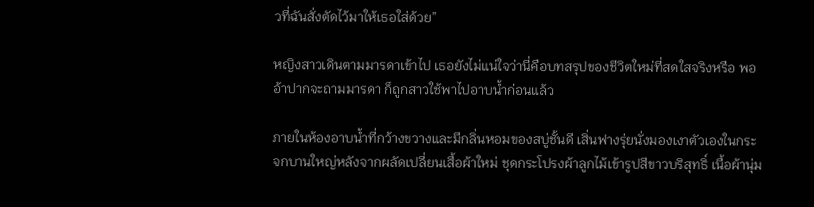วที่ฉันสั่งตัดไว้มาให้เธอใส่ด้วย”

หญิงสาวเดินตามมารดาเข้าไป เธอยังไม่แน่ใจว่านี่คือบทสรุปของชีวิตใหม่ที่สดใสจริงหรือ พออ้าปากจะถามมารดา ก็ถูกสาวใช้พาไปอาบน้ำก่อนแล้ว

ภายในห้องอาบน้ำที่กว้างขวางและมีกลิ่นหอมของสบู่ชั้นดี เสิ่นฟางรุ่ยนั่งมองเงาตัวเองในกระจกบานใหญ่หลังจากผลัดเปลี่ยนเสื้อผ้าใหม่ ชุดกระโปรงผ้าลูกไม้เข้ารูปสีขาวบริสุทธิ์ เนื้อผ้านุ่ม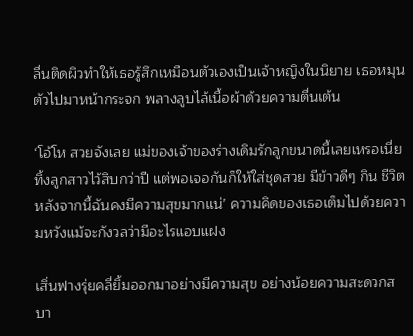ลื่นติดผิวทำให้เธอรู้สึกเหมือนตัวเองเป็นเจ้าหญิงในนิยาย เธอหมุนตัวไปมาหน้ากระจก พลางลูบไล้เนื้อผ้าด้วยความตื่นเต้น

‘โอ้โห สวยจังเลย แม่ของเจ้าของร่างเดิมรักลูกขนาดนี้เลยเหรอเนี่ย ทิ้งลูกสาวไว้สิบกว่าปี แต่พอเจอกันก็ให้ใส่ชุดสวย มีข้าวดีๆ กิน ชีวิตหลังจากนี้ฉันคงมีความสุขมากแน่’ ความคิดของเธอเต็มไปด้วยความหวังแม้จะกังวลว่ามีอะไรแอบแฝง

เสิ่นฟางรุ่ยคลี่ยิ้มออกมาอย่างมีความสุข อย่างน้อยความสะดวกสบา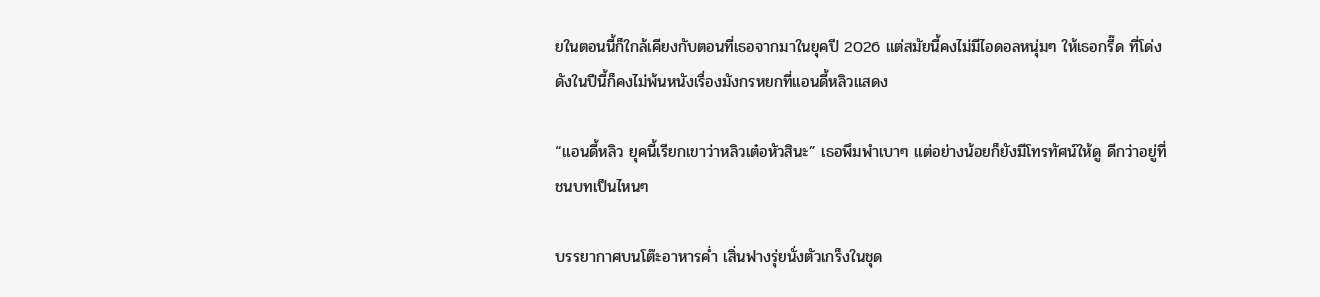ยในตอนนี้ก็ใกล้เคียงกับตอนที่เธอจากมาในยุคปี 2026 แต่สมัยนี้คงไม่มีไอดอลหนุ่มๆ ให้เธอกรี๊ด ที่โด่งดังในปีนี้ก็คงไม่พ้นหนังเรื่องมังกรหยกที่แอนดี้หลิวแสดง

“แอนดี้หลิว ยุคนี้เรียกเขาว่าหลิวเต๋อหัวสินะ” เธอพึมพำเบาๆ แต่อย่างน้อยก็ยังมีโทรทัศน์ให้ดู ดีกว่าอยู่ที่ชนบทเป็นไหนๆ

บรรยากาศบนโต๊ะอาหารค่ำ เสิ่นฟางรุ่ยนั่งตัวเกร็งในชุด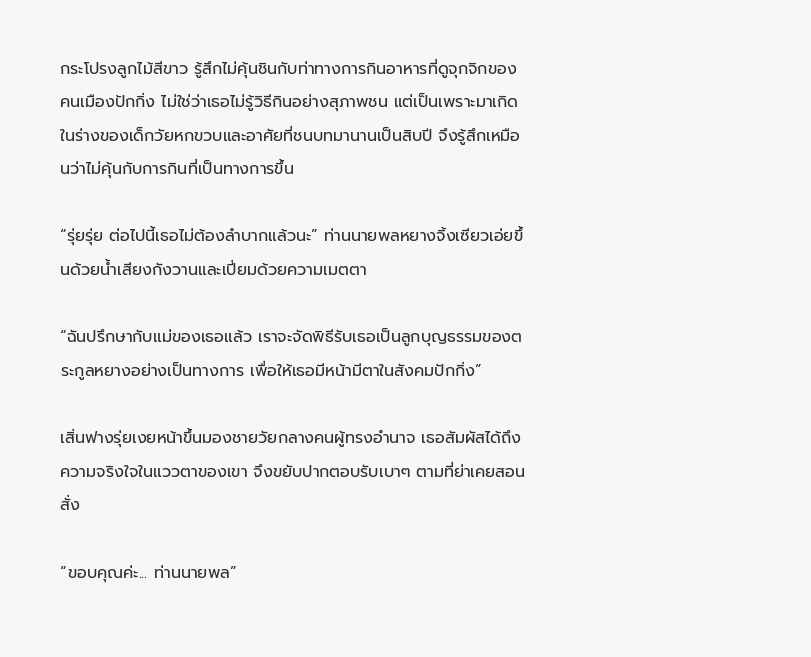กระโปรงลูกไม้สีขาว รู้สึกไม่คุ้นชินกับท่าทางการกินอาหารที่ดูจุกจิกของคนเมืองปักกิ่ง ไม่ใช่ว่าเธอไม่รู้วิธีกินอย่างสุภาพชน แต่เป็นเพราะมาเกิดในร่างของเด็กวัยหกขวบและอาศัยที่ชนบทมานานเป็นสิบปี จึงรู้สึกเหมือนว่าไม่คุ้นกับการกินที่เป็นทางการขึ้น

“รุ่ยรุ่ย ต่อไปนี้เธอไม่ต้องลำบากแล้วนะ” ท่านนายพลหยางจิ้งเซียวเอ่ยขึ้นด้วยน้ำเสียงกังวานและเปี่ยมด้วยความเมตตา

“ฉันปรึกษากับแม่ของเธอแล้ว เราจะจัดพิธีรับเธอเป็นลูกบุญธรรมของตระกูลหยางอย่างเป็นทางการ เพื่อให้เธอมีหน้ามีตาในสังคมปักกิ่ง”

เสิ่นฟางรุ่ยเงยหน้าขึ้นมองชายวัยกลางคนผู้ทรงอำนาจ เธอสัมผัสได้ถึงความจริงใจในแววตาของเขา จึงขยับปากตอบรับเบาๆ ตามที่ย่าเคยสอนสั่ง

“ขอบคุณค่ะ... ท่านนายพล”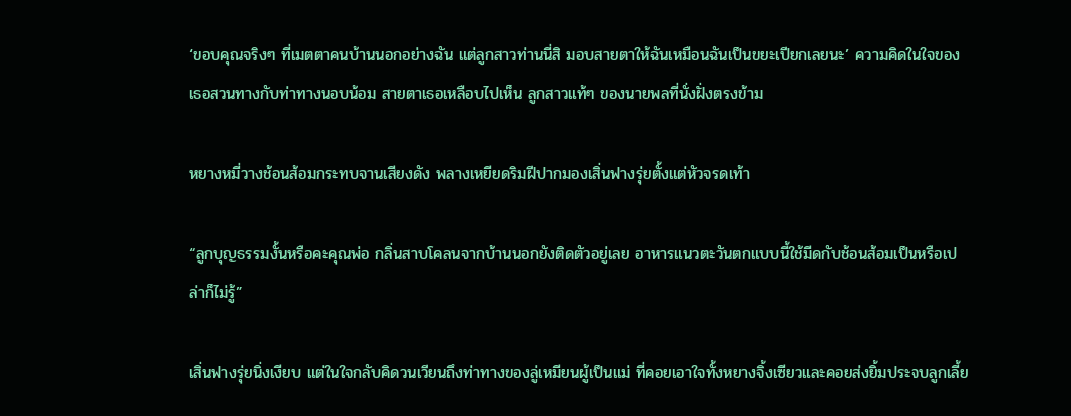‘ขอบคุณจริงๆ ที่เมตตาคนบ้านนอกอย่างฉัน แต่ลูกสาวท่านนี่สิ มอบสายตาให้ฉันเหมือนฉันเป็นขยะเปียกเลยนะ’ ความคิดในใจของเธอสวนทางกับท่าทางนอบน้อม สายตาเธอเหลือบไปเห็น ลูกสาวแท้ๆ ของนายพลที่นั่งฝั่งตรงข้าม

หยางหมี่วางช้อนส้อมกระทบจานเสียงดัง พลางเหยียดริมฝีปากมองเสิ่นฟางรุ่ยตั้งแต่หัวจรดเท้า

“ลูกบุญธรรมงั้นหรือคะคุณพ่อ กลิ่นสาบโคลนจากบ้านนอกยังติดตัวอยู่เลย อาหารแนวตะวันตกแบบนี้ใช้มีดกับช้อนส้อมเป็นหรือเปล่าก็ไม่รู้”

เสิ่นฟางรุ่ยนิ่งเงียบ แต่ในใจกลับคิดวนเวียนถึงท่าทางของลู่เหมียนผู้เป็นแม่ ที่คอยเอาใจทั้งหยางจิ้งเซียวและคอยส่งยิ้มประจบลูกเลี้ย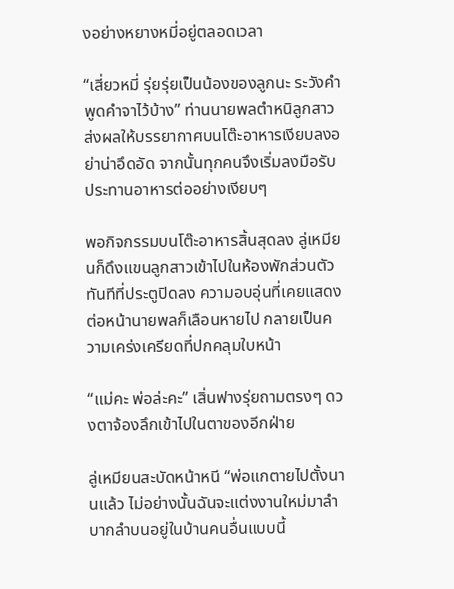งอย่างหยางหมี่อยู่ตลอดเวลา

“เสี่ยวหมี่ รุ่ยรุ่ยเป็นน้องของลูกนะ ระวังคำพูดคำจาไว้บ้าง” ท่านนายพลตำหนิลูกสาว ส่งผลให้บรรยากาศบนโต๊ะอาหารเงียบลงอย่าน่าอึดอัด จากนั้นทุกคนจึงเริ่มลงมือรับประทานอาหารต่ออย่างเงียบๆ

พอกิจกรรมบนโต๊ะอาหารสิ้นสุดลง ลู่เหมียนก็ดึงแขนลูกสาวเข้าไปในห้องพักส่วนตัว ทันทีที่ประตูปิดลง ความอบอุ่นที่เคยแสดงต่อหน้านายพลก็เลือนหายไป กลายเป็นความเคร่งเครียดที่ปกคลุมใบหน้า

“แม่คะ พ่อล่ะคะ” เสิ่นฟางรุ่ยถามตรงๆ ดวงตาจ้องลึกเข้าไปในตาของอีกฝ่าย

ลู่เหมียนสะบัดหน้าหนี “พ่อแกตายไปตั้งนานแล้ว ไม่อย่างนั้นฉันจะแต่งงานใหม่มาลำบากลำบนอยู่ในบ้านคนอื่นแบบนี้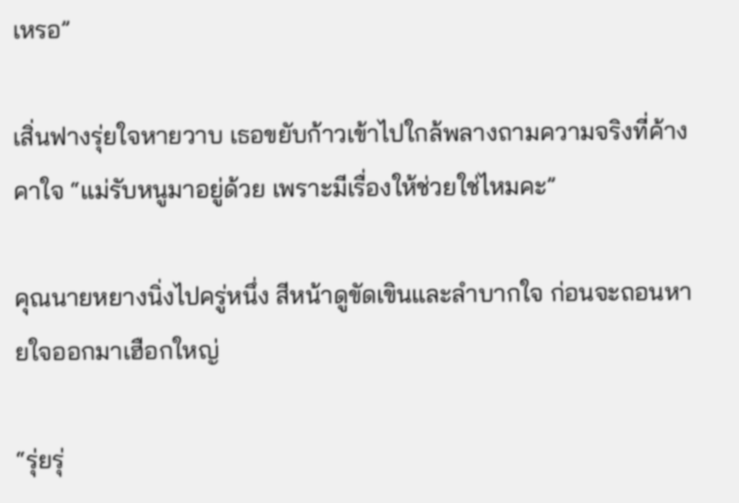เหรอ”

เสิ่นฟางรุ่ยใจหายวาบ เธอขยับก้าวเข้าไปใกล้พลางถามความจริงที่ค้างคาใจ “แม่รับหนูมาอยู่ด้วย เพราะมีเรื่องให้ช่วยใช่ไหมคะ”

คุณนายหยางนิ่งไปครู่หนึ่ง สีหน้าดูขัดเขินและลำบากใจ ก่อนจะถอนหายใจออกมาเฮือกใหญ่

“รุ่ยรุ่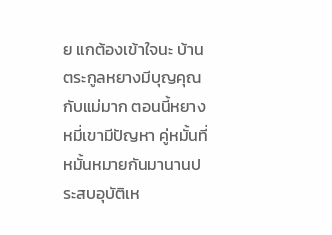ย แกต้องเข้าใจนะ บ้านตระกูลหยางมีบุญคุณกับแม่มาก ตอนนี้หยางหมี่เขามีปัญหา คู่หมั้นที่หมั้นหมายกันมานานประสบอุบัติเห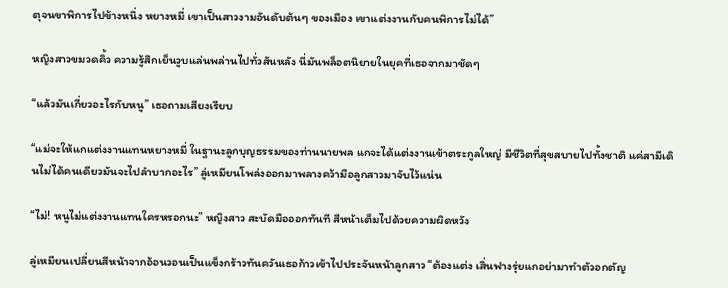ตุจนขาพิการไปข้างหนึ่ง หยางหมี่ เขาเป็นสาวงามอันดับต้นๆ ของเมือง เขาแต่งงานกับคนพิการไม่ได้”

หญิงสาวขมวดคิ้ว ความรู้สึกเย็นวูบแล่นพล่านไปทั่วสันหลัง นี่มันพล็อตนิยายในยุคที่เธอจากมาชัดๆ

“แล้วมันเกี่ยวอะไรกับหนู” เธอถามเสียงเรียบ

“แม่จะให้แกแต่งงานแทนหยางหมี่ ในฐานะลูกบุญธรรมของท่านนายพล แกจะได้แต่งงานเข้าตระกูลใหญ่ มีชีวิตที่สุขสบายไปทั้งชาติ แค่สามีเดินไม่ได้คนเดียวมันจะไปลำบากอะไร” ลู่เหมียนโพล่งออกมาพลางคว้ามือลูกสาวมาจับไว้แน่น

“ไม่! หนูไม่แต่งงานแทนใครหรอกนะ” หญิงสาว สะบัดมือออกทันที สีหน้าเต็มไปด้วยความผิดหวัง

ลู่เหมียนเปลี่ยนสีหน้าจากอ้อนวอนเป็นแข็งกร้าวทันควันเธอก้าวเข้าไปประจันหน้าลูกสาว “ต้องแต่ง เสิ่นฟางรุ่ยแกอย่ามาทำตัวอกตัญ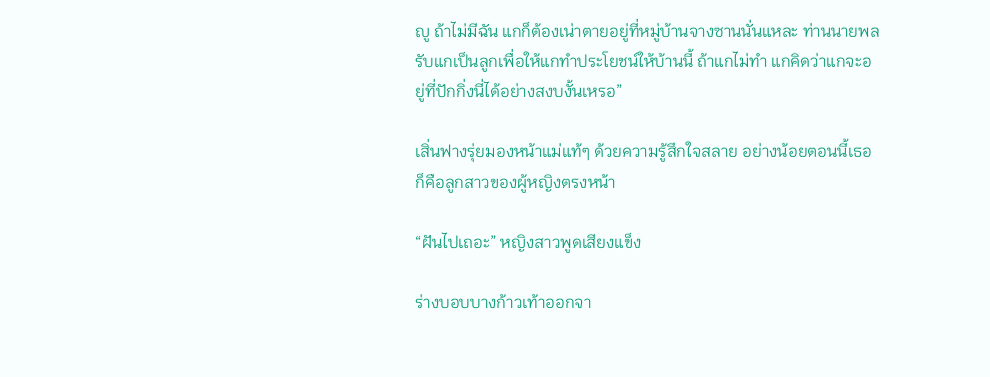ญู ถ้าไม่มีฉัน แกก็ต้องเน่าตายอยู่ที่หมู่บ้านจางซานนั่นแหละ ท่านนายพลรับแกเป็นลูกเพื่อให้แกทำประโยชน์ให้บ้านนี้ ถ้าแกไม่ทำ แกคิดว่าแกจะอยู่ที่ปักกิ่งนี่ได้อย่างสงบงั้นเหรอ”

เสิ่นฟางรุ่ยมองหน้าแม่แท้ๆ ด้วยความรู้สึกใจสลาย อย่างน้อยตอนนี้เธอก็คือลูกสาวของผู้หญิงตรงหน้า

“ฝันไปเถอะ” หญิงสาวพูดเสียงแข็ง

ร่างบอบบางก้าวเท้าออกจา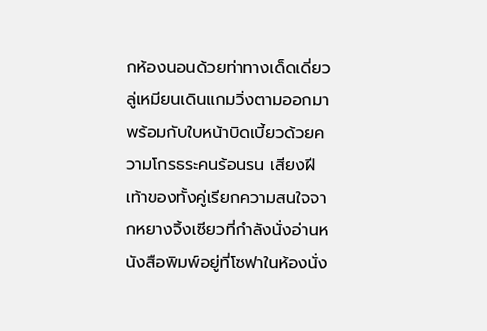กห้องนอนด้วยท่าทางเด็ดเดี่ยว ลู่เหมียนเดินแกมวิ่งตามออกมาพร้อมกับใบหน้าบิดเบี้ยวด้วยความโกรธระคนร้อนรน เสียงฝีเท้าของทั้งคู่เรียกความสนใจจากหยางจิ้งเซียวที่กำลังนั่งอ่านหนังสือพิมพ์อยู่ที่โซฟาในห้องนั่ง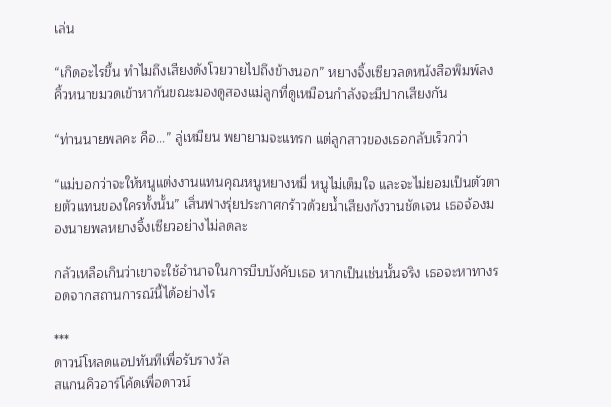เล่น

“เกิดอะไรขึ้น ทำไมถึงเสียงดังโวยวายไปถึงข้างนอก” หยางจิ้งเซียวลดหนังสือพิมพ์ลง คิ้วหนาขมวดเข้าหากันขณะมองดูสองแม่ลูกที่ดูเหมือนกำลังจะมีปากเสียงกัน

“ท่านนายพลคะ คือ...” ลู่เหมียน พยายามจะแทรก แต่ลูกสาวของเธอกลับเร็วกว่า

“แม่บอกว่าจะให้หนูแต่งงานแทนคุณหนูหยางหมี่ หนูไม่เต็มใจ และจะไม่ยอมเป็นตัวตายตัวแทนของใครทั้งนั้น” เสิ่นฟางรุ่ยประกาศกร้าวด้วยน้ำเสียงกังวานชัดเจน เธอจ้องมองนายพลหยางจิ้งเซียวอย่างไม่ลดละ

กลัวเหลือเกินว่าเขาจะใช้อำนาจในการบีบบังคับเธอ หากเป็นเช่นนั้นจริง เธอจะหาทางรอดจากสถานการณ์นี้ได้อย่างไร

***
ดาวน์โหลดแอปทันทีเพื่อรับรางวัล
สแกนคิวอาร์โค้ดเพื่อดาวน์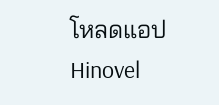โหลดแอปHinovel